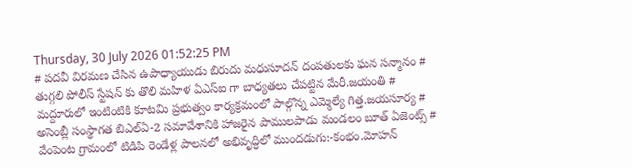Thursday, 30 July 2026 01:52:25 PM
# పదవీ విరమణ చేసిన ఉపాధ్యాయుడు బిరుదు మధుసూదన్ దంపతులకు ఘన సన్మానం # తుగ్గలి పోలీస్ స్టేషన్ కు తొలి మహిళ ఏఎస్ఐ గా బాధ్యతలు చేపట్టిన మేరీ.జయంతి # మద్దూరులో ఇంటింటికి కూటమి ప్రభుత్వం కార్యక్రమంలో పాల్గొన్న ఎమ్మెల్యే గిత్త.జయసూర్య # అసెంబ్లీ సంస్థాగత బిఎల్ఏ-2 సమావేశానికి హాజరైన పాములపాడు మండలం బూత్ ఏజెంట్స్ # వేంపెంట గ్రామంలో టిడిపి రెండేళ్ల పాలనలో అభివృద్ధిలో ముందడుగు:-కంభం.మోహన్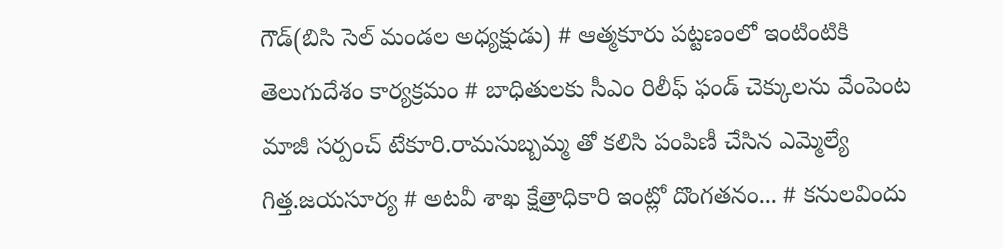గౌడ్(బిసి సెల్ మండల అధ్యక్షుడు) # ఆత్మకూరు పట్టణంలో ఇంటింటికి తెలుగుదేశం కార్యక్రమం # బాధితులకు సీఎం రిలీఫ్ ఫండ్ చెక్కులను వేంపెంట మాజీ సర్పంచ్ టేకూరి.రామసుబ్బమ్మ తో కలిసి పంపిణీ చేసిన ఎమ్మెల్యే గిత్త.జయసూర్య # అటవీ శాఖ క్షేత్రాధికారి ఇంట్లో దొంగతనం... # కనులవిందు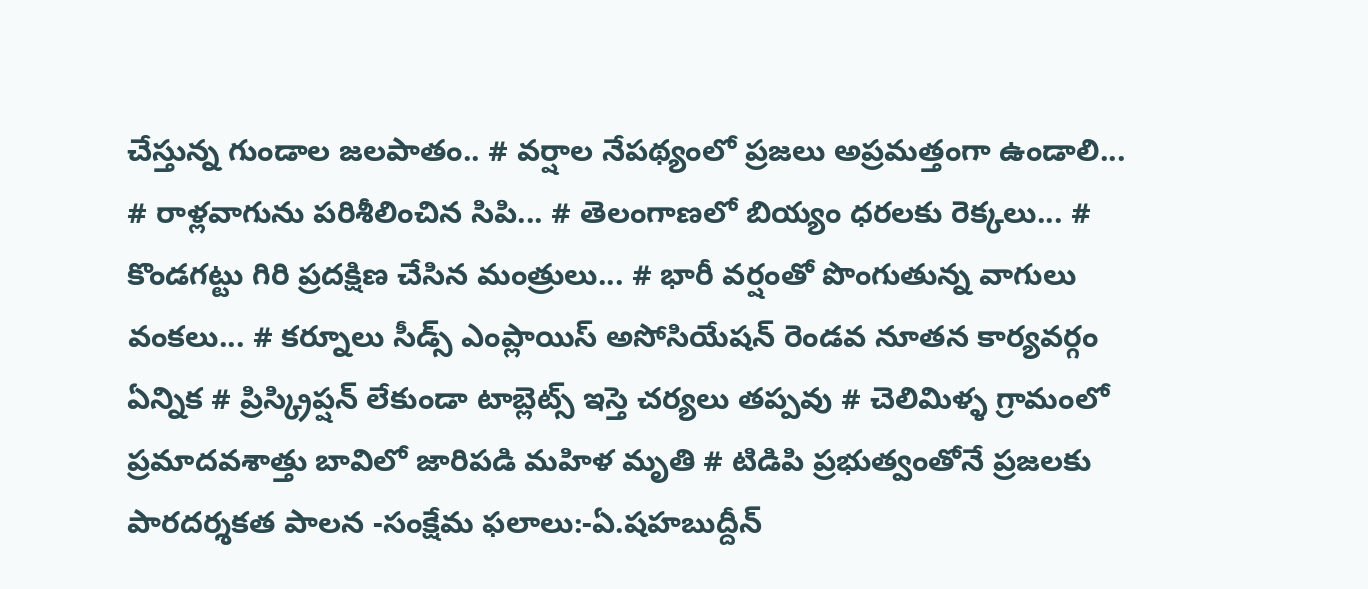చేస్తున్న గుండాల జలపాతం.. # వర్షాల నేపథ్యంలో ప్రజలు అప్రమత్తంగా ఉండాలి... # రాళ్లవాగును పరిశీలించిన సిపి... # తెలంగాణలో బియ్యం ధరలకు రెక్కలు... # కొండగట్టు గిరి ప్రదక్షిణ చేసిన మంత్రులు... # భారీ వర్షంతో పొంగుతున్న వాగులు వంకలు... # కర్నూలు సీడ్స్ ఎంప్లాయిస్ అసోసియేషన్ రెండవ నూతన కార్యవర్గం ఏన్నిక # ప్రిస్క్రిప్షన్ లేకుండా టాబ్లెట్స్ ఇస్తె చర్యలు తప్పవు # చెలిమిళ్ళ గ్రామంలో ప్రమాదవశాత్తు బావిలో జారిపడి మహిళ మృతి # టిడిపి ప్రభుత్వంతోనే ప్రజలకు పారదర్శకత పాలన -సంక్షేమ ఫలాలు:-ఏ.షహబుద్దీన్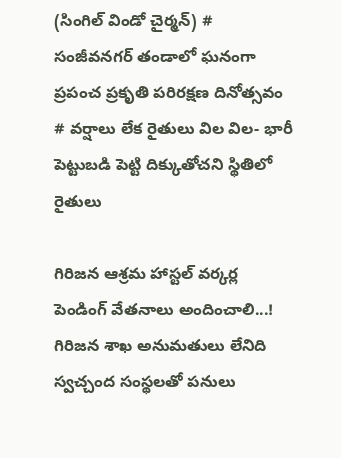(సింగిల్ విండో చైర్మన్) # సంజీవనగర్ తండాలో ఘనంగా ప్రపంచ ప్రకృతి పరిరక్షణ దినోత్సవం # వర్షాలు లేక రైతులు విల విల- భారీ పెట్టుబడి పెట్టి దిక్కుతోచని స్థితిలో రైతులు

గిరిజన ఆశ్రమ హాస్టల్ వర్కర్ల పెండింగ్ వేతనాలు అందించాలి...! గిరిజన శాఖ అనుమతులు లేనిది స్వచ్చంద సంస్థలతో పనులు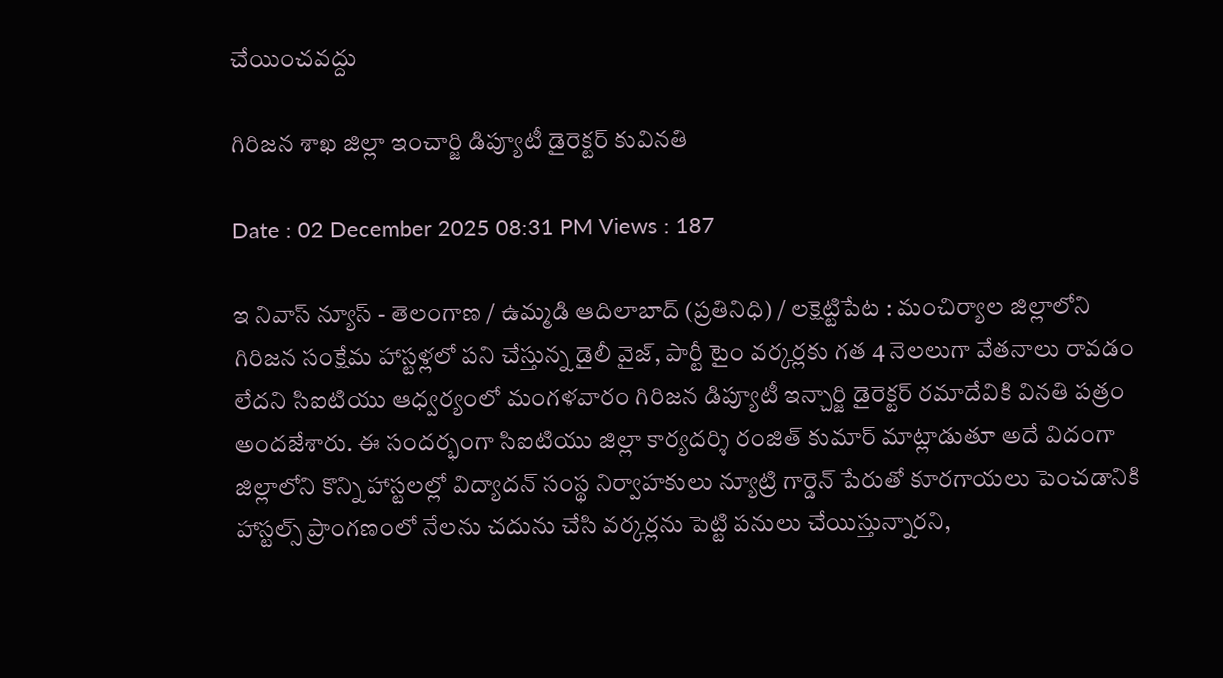చేయించవద్దు

గిరిజన శాఖ జిల్లా ఇంచార్జి డిప్యూటీ డైరెక్టర్ కువినతి

Date : 02 December 2025 08:31 PM Views : 187

ఇ నివాస్ న్యూస్ - తెలంగాణ / ఉమ్మడి ఆదిలాబాద్ (ప్రతినిధి) / లక్షెట్టిపేట : మంచిర్యాల జిల్లాలోని గిరిజన సంక్షేమ హాస్టళ్లలో పని చేస్తున్న డైలీ వైజ్, పార్టీ టైం వర్కర్లకు గత 4 నెలలుగా వేతనాలు రావడం లేదని సిఐటియు ఆధ్వర్యంలో మంగళవారం గిరిజన డిప్యూటీ ఇన్చార్జి డైరెక్టర్ రమాదేవికి వినతి పత్రం అందజేశారు. ఈ సందర్భంగా సిఐటియు జిల్లా కార్యదర్శి రంజిత్ కుమార్ మాట్లాడుతూ అదే విదంగా జిల్లాలోని కొన్ని హాస్టలల్లో విద్యాదన్ సంస్థ నిర్వాహకులు న్యూట్రి గార్డెన్ పేరుతో కూరగాయలు పెంచడానికి హాస్టల్స్ ప్రాంగణంలో నేలను చదును చేసి వర్కర్లను పెట్టి పనులు చేయిస్తున్నారని,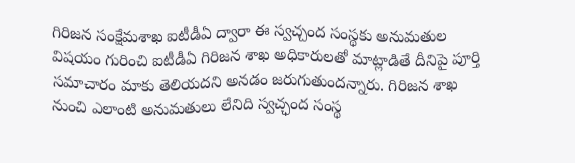గిరిజన సంక్షేమశాఖ ఐటీడీఏ ద్వారా ఈ స్వచ్చంద సంస్థకు అనుమతుల విషయం గురించి ఐటీడీఏ గిరిజన శాఖ అధికారులతో మాట్లాడితే దీనిపై పూర్తి సమాచారం మాకు తెలియదని అనడం జరుగుతుందన్నారు. గిరిజన శాఖ నుంచి ఎలాంటి అనుమతులు లేనిది స్వచ్ఛంద సంస్థ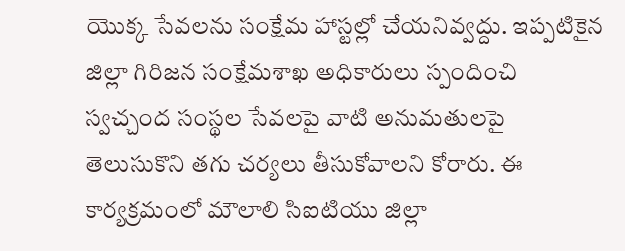యొక్క సేవలను సంక్షేమ హాస్టల్లో చేయనివ్వద్దు. ఇప్పటికైన జిల్లా గిరిజన సంక్షేమశాఖ అధికారులు స్పందించి స్వచ్చంద సంస్థల సేవలపై వాటి అనుమతులపై తెలుసుకొని తగు చర్యలు తీసుకోవాలని కోరారు. ఈ కార్యక్రమంలో మౌలాలి సిఐటియు జిల్లా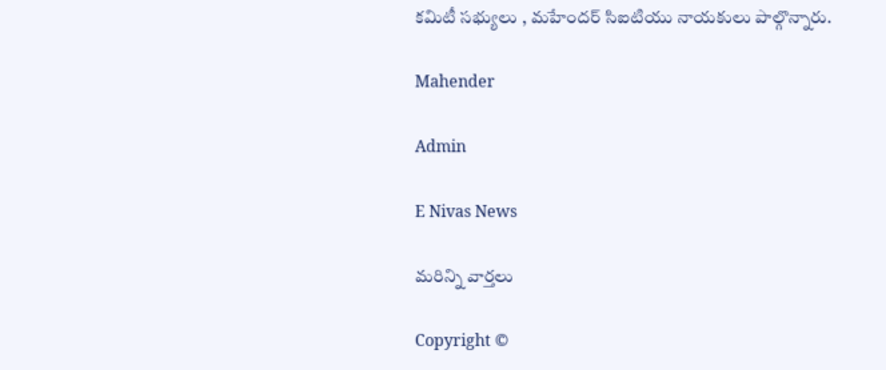కమిటీ సభ్యులు , మహేందర్ సిఐటియు నాయకులు పాల్గొన్నారు.

Mahender

Admin

E Nivas News

మరిన్ని వార్తలు

Copyright ©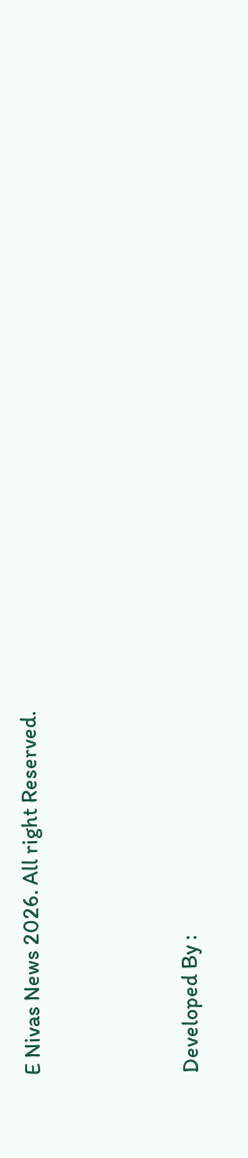E Nivas News 2026. All right Reserved.



Developed By :